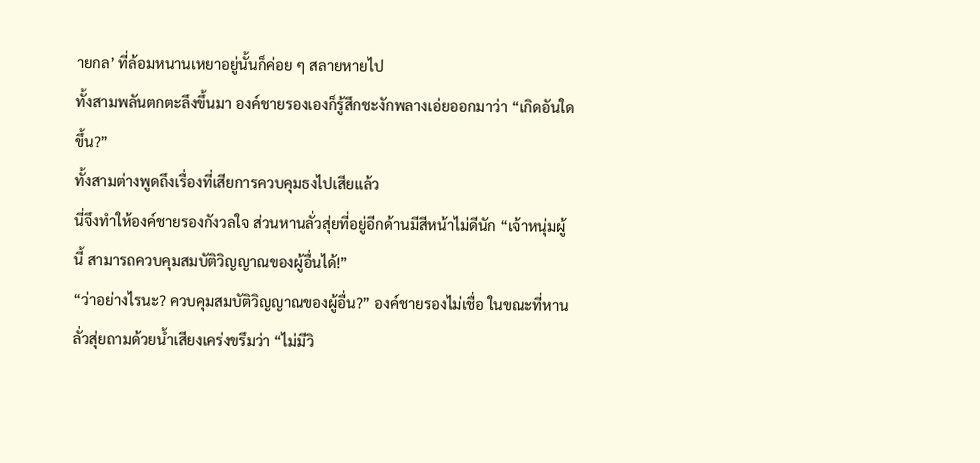ายกล’ ที่ล้อมหนานเหยาอยู่นั้นก็ค่อย ๆ สลายหายไป
ทั้งสามพลันตกตะลึงขึ้นมา องค์ชายรองเองก็รู้สึกชะงักพลางเอ่ยออกมาว่า “เกิดอันใดขึ้น?”
ทั้งสามต่างพูดถึงเรื่องที่เสียการควบคุมธงไปเสียแล้ว
นี่จึงทำให้องค์ชายรองกังวลใจ ส่วนหานลั่วสุ่ยที่อยู่อีกด้านมีสีหน้าไม่ดีนัก “เจ้าหนุ่มผู้นี้ สามารถควบคุมสมบัติวิญญาณของผู้อื่นได้!”
“ว่าอย่างไรนะ? ควบคุมสมบัติวิญญาณของผู้อื่น?” องค์ชายรองไม่เชื่อ ในขณะที่หานลั่วสุ่ยถามด้วยน้ำเสียงเคร่งขรึมว่า “ไม่มีวิ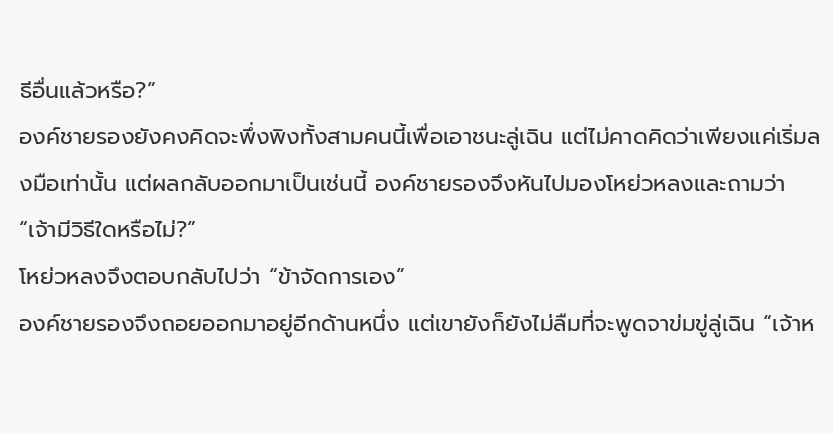ธีอื่นแล้วหรือ?”
องค์ชายรองยังคงคิดจะพึ่งพิงทั้งสามคนนี้เพื่อเอาชนะลู่เฉิน แต่ไม่คาดคิดว่าเพียงแค่เริ่มลงมือเท่านั้น แต่ผลกลับออกมาเป็นเช่นนี้ องค์ชายรองจึงหันไปมองโหย่วหลงและถามว่า “เจ้ามีวิธีใดหรือไม่?”
โหย่วหลงจึงตอบกลับไปว่า “ข้าจัดการเอง”
องค์ชายรองจึงถอยออกมาอยู่อีกด้านหนึ่ง แต่เขายังก็ยังไม่ลืมที่จะพูดจาข่มขู่ลู่เฉิน “เจ้าห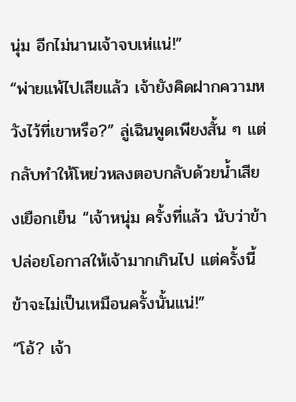นุ่ม อีกไม่นานเจ้าจบเห่แน่!”
“พ่ายแพ้ไปเสียแล้ว เจ้ายังคิดฝากความหวังไว้ที่เขาหรือ?” ลู่เฉินพูดเพียงสั้น ๆ แต่กลับทำให้โหย่วหลงตอบกลับด้วยน้ำเสียงเยือกเย็น “เจ้าหนุ่ม ครั้งที่แล้ว นับว่าข้าปล่อยโอกาสให้เจ้ามากเกินไป แต่ครั้งนี้ ข้าจะไม่เป็นเหมือนครั้งนั้นแน่!”
“โอ้? เจ้า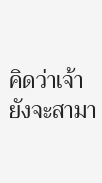คิดว่าเจ้ายังจะสามา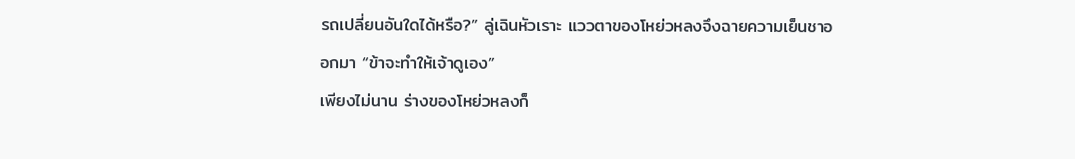รถเปลี่ยนอันใดได้หรือ?” ลู่เฉินหัวเราะ แววตาของโหย่วหลงจึงฉายความเย็นชาออกมา “ข้าจะทำให้เจ้าดูเอง”
เพียงไม่นาน ร่างของโหย่วหลงก็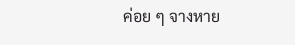ค่อย ๆ จางหาย